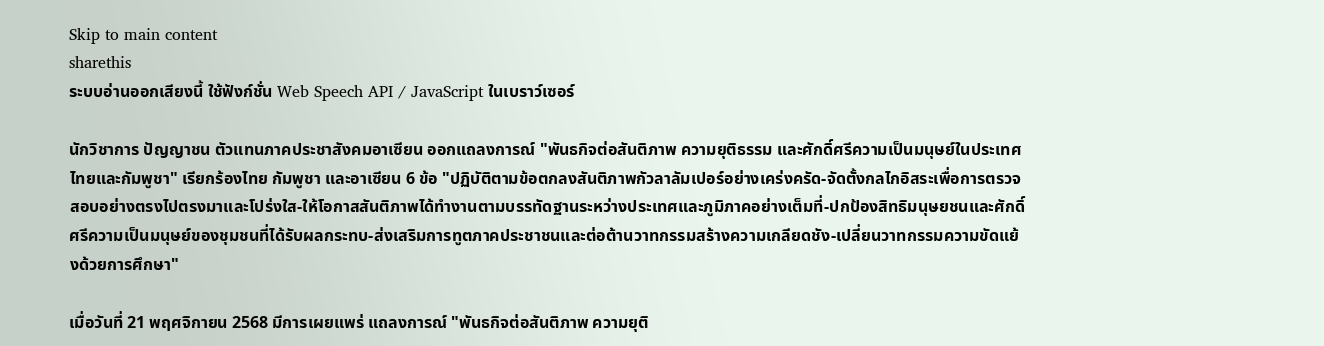Skip to main content
sharethis
ระบบอ่านออกเสียงนี้ ใช้ฟังก์ชั่น Web Speech API / JavaScript ในเบราว์เซอร์

นักวิชาการ ปัญญาชน ตัวแทนภาคประชาสังคมอาเซียน ออกแถลงการณ์ "พันธกิจต่อสันติภาพ ความยุติธรรม และศักดิ์ศรีความเป็นมนุษย์ในประเทศไทยและกัมพูชา" เรียกร้องไทย กัมพูชา และอาเซียน 6 ข้อ "ปฏิบัติตามข้อตกลงสันติภาพกัวลาลัมเปอร์อย่างเคร่งครัด-จัดตั้งกลไกอิสระเพื่อการตรวจสอบอย่างตรงไปตรงมาและโปร่งใส-ให้โอกาสสันติภาพได้ทํางานตามบรรทัดฐานระหว่างประเทศและภูมิภาคอย่างเต็มที่-ปกป้องสิทธิมนุษยชนและศักดิ์ศรีความเป็นมนุษย์ของชุมชนที่ได้รับผลกระทบ-ส่งเสริมการทูตภาคประชาชนและต่อต้านวาทกรรมสร้างความเกลียดชัง-เปลี่ยนวาทกรรมความขัดแย้งด้วยการศึกษา"

เมื่อวันที่ 21 พฤศจิกายน 2568 มีการเผยแพร่ แถลงการณ์ "พันธกิจต่อสันติภาพ ความยุติ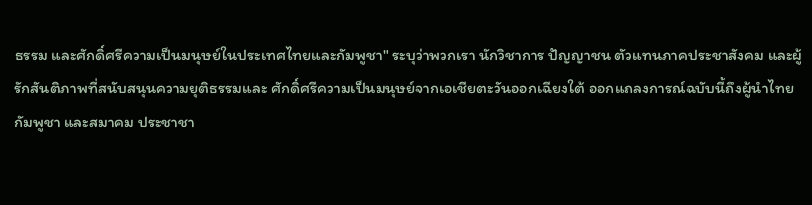ธรรม และศักดิ์ศรีความเป็นมนุษย์ในประเทศไทยและกัมพูชา" ระบุว่าพวกเรา นักวิชาการ ปัญญาชน ตัวแทนภาคประชาสังคม และผู้รักสันติภาพที่สนับสนุนความยุติธรรมและ ศักดิ์ศรีความเป็นมนุษย์จากเอเชียตะวันออกเฉียงใต้ ออกแถลงการณ์ฉบับนี้ถึงผู้นําไทย กัมพูชา และสมาคม ประชาชา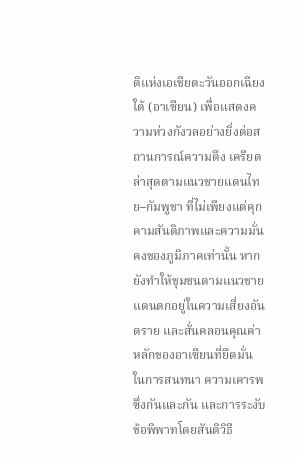ติแห่งเอเชียตะวันออกเฉียงใต้ (อาเซียน) เพื่อแสดงความห่วงกังวลอย่างยิ่งต่อสถานการณ์ความตึง เครียดล่าสุดตามแนวชายแดนไทย–กัมพูชา ที่ไม่เพียงแต่คุกคามสันติภาพและความมั่นคงของภูมิภาคเท่านั้น หากยังทําให้ชุมชนตามแนวชายแดนตกอยู่ในความเสี่ยงอันตราย และสั่นคลอนคุณค่าหลักของอาเซียนที่ยึดมั่น ในการสนทนา ความเคารพซึ่งกันและกัน และการระงับข้อพิพาทโดยสันติวิธี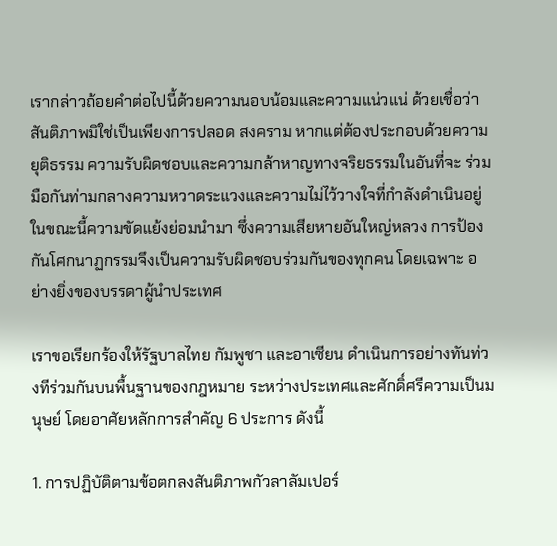เรากล่าวถ้อยคําต่อไปนี้ด้วยความนอบน้อมและความแน่วแน่ ด้วยเชื่อว่าสันติภาพมิใช่เป็นเพียงการปลอด สงคราม หากแต่ต้องประกอบด้วยความยุติธรรม ความรับผิดชอบและความกล้าหาญทางจริยธรรมในอันที่จะ ร่วมมือกันท่ามกลางความหวาดระแวงและความไม่ไว้วางใจที่กําลังดําเนินอยู่ในขณะนี้ความขัดแย้งย่อมนํามา ซึ่งความเสียหายอันใหญ่หลวง การป้องกันโศกนาฏกรรมจึงเป็นความรับผิดชอบร่วมกันของทุกคน โดยเฉพาะ อย่างยิ่งของบรรดาผู้นําประเทศ

เราขอเรียกร้องให้รัฐบาลไทย กัมพูชา และอาเซียน ดําเนินการอย่างทันท่วงทีร่วมกันบนพื้นฐานของกฎหมาย ระหว่างประเทศและศักดิ์ศรีความเป็นมนุษย์ โดยอาศัยหลักการสําคัญ 6 ประการ ดังนี้

1. การปฏิบัติตามข้อตกลงสันติภาพกัวลาลัมเปอร์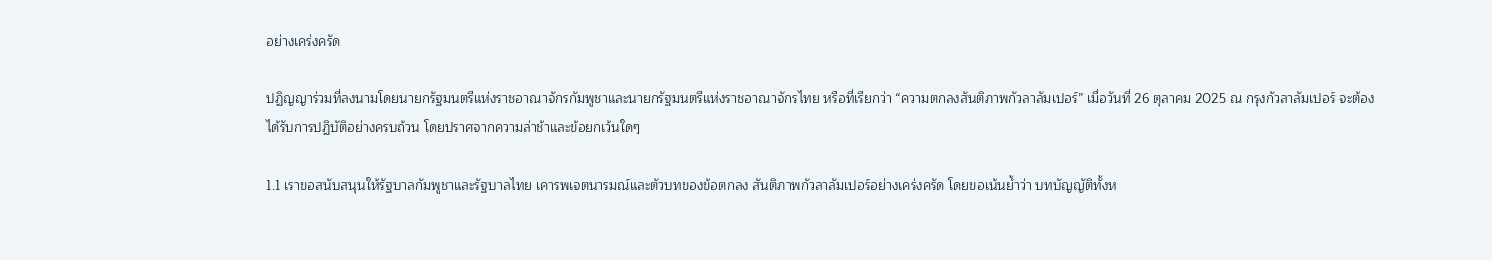อย่างเคร่งครัด

ปฏิญญาร่วมที่ลงนามโดยนายกรัฐมนตรีแห่งราชอาณาจักรกัมพูชาและนายกรัฐมนตรีแห่งราชอาณาจักรไทย หรือที่เรียกว่า “ความตกลงสันติภาพกัวลาลัมเปอร์” เมื่อวันที่ 26 ตุลาคม 2025 ณ กรุงกัวลาลัมเปอร์ จะต้อง ได้รับการปฏิบัติอย่างครบถ้วน โดยปราศจากความล่าช้าและข้อยกเว้นใดๆ

1.1 เราขอสนับสนุนให้รัฐบาลกัมพูชาและรัฐบาลไทย เคารพเจตนารมณ์และตัวบทของข้อตกลง สันติภาพกัวลาลัมเปอร์อย่างเคร่งครัด โดยขอเน้นยํ้าว่า บทบัญญัติทั้งห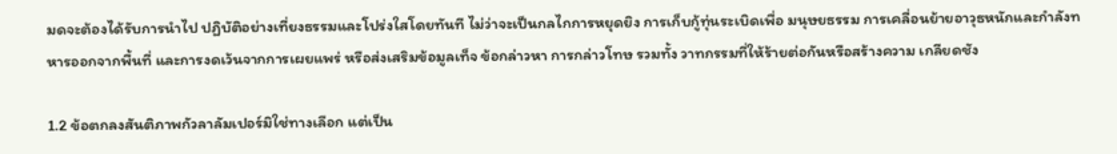มดจะต้องได้รับการนําไป ปฏิบัติอย่างเที่ยงธรรมและโปร่งใสโดยทันที ไม่ว่าจะเป็นกลไกการหยุดยิง การเก็บกู้ทุ่นระเบิดเพื่อ มนุษยธรรม การเคลื่อนย้ายอาวุธหนักและกําลังทหารออกจากพื้นที่ และการงดเว้นจากการเผยแพร่ หรือส่งเสริมข้อมูลเท็จ ข้อกล่าวหา การกล่าวโทษ รวมทั้ง วาทกรรมที่ให้ร้ายต่อกันหรือสร้างความ เกลียดชัง

1.2 ข้อตกลงสันติภาพกัวลาลัมเปอร์มิใช่ทางเลือก แต่เป็น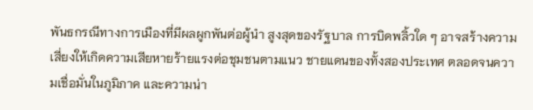พันธกรณีทางการเมืองที่มีผลผูกพันต่อผู้นํา สูงสุดของรัฐบาล การบิดพลิ้วใด ๆ อาจสร้างความเสี่ยงให้เกิดความเสียหายร้ายแรงต่อชุมชนตามแนว ชายแดนของทั้งสองประเทศ ตลอดจนความเชื่อมั่นในภูมิภาค และความน่า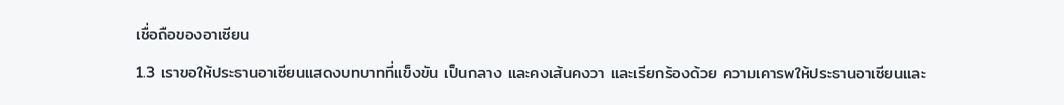เชื่อถือของอาเซียน

1.3 เราขอให้ประธานอาเซียนแสดงบทบาทที่แข็งขัน เป็นกลาง และคงเส้นคงวา และเรียกร้องด้วย ความเคารพให้ประธานอาเซียนและ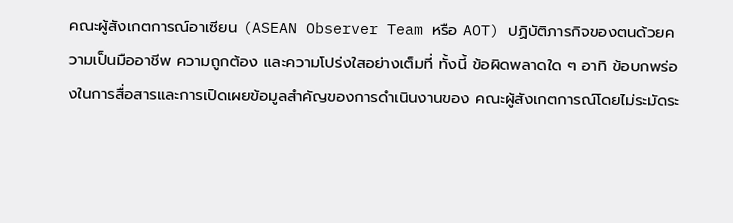คณะผู้สังเกตการณ์อาเซียน (ASEAN Observer Team หรือ AOT) ปฏิบัติภารกิจของตนด้วยความเป็นมืออาชีพ ความถูกต้อง และความโปร่งใสอย่างเต็มที่ ทั้งนี้ ข้อผิดพลาดใด ๆ อาทิ ข้อบกพร่องในการสื่อสารและการเปิดเผยข้อมูลสําคัญของการดําเนินงานของ คณะผู้สังเกตการณ์โดยไม่ระมัดระ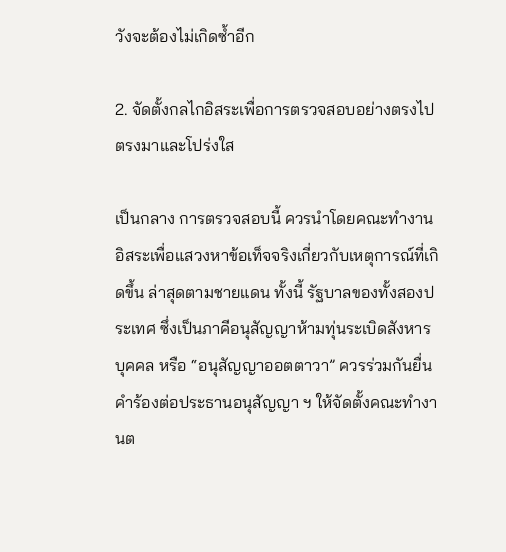วังจะต้องไม่เกิดซํ้าอีก

2. จัดตั้งกลไกอิสระเพื่อการตรวจสอบอย่างตรงไปตรงมาและโปร่งใส

เป็นกลาง การตรวจสอบนี้ ควรนําโดยคณะทํางานอิสระเพื่อแสวงหาข้อเท็จจริงเกี่ยวกับเหตุการณ์ที่เกิดขึ้น ล่าสุดตามชายแดน ทั้งนี้ รัฐบาลของทั้งสองประเทศ ซึ่งเป็นภาคีอนุสัญญาห้ามทุ่นระเบิดสังหารบุคคล หรือ “อนุสัญญาออตตาวา” ควรร่วมกันยื่นคําร้องต่อประธานอนุสัญญา ฯ ให้จัดตั้งคณะทํางานต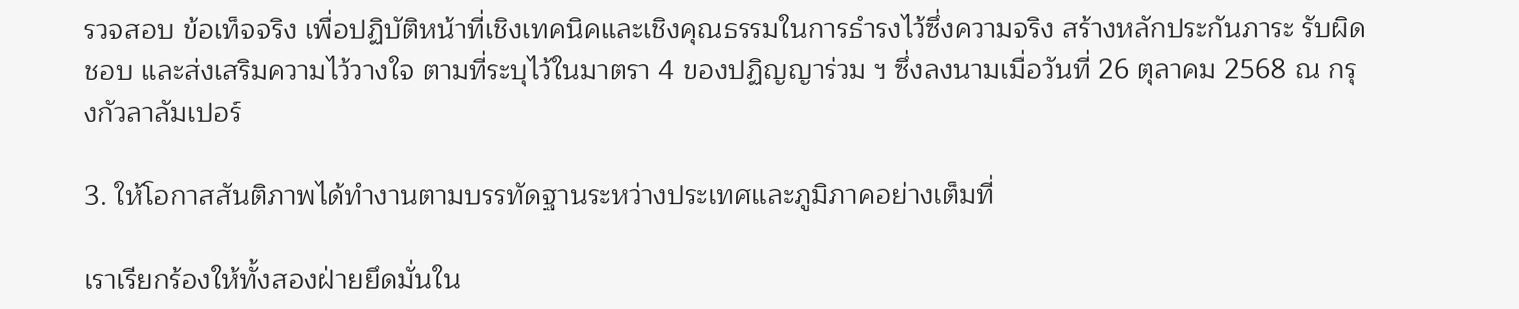รวจสอบ ข้อเท็จจริง เพื่อปฏิบัติหน้าที่เชิงเทคนิคและเชิงคุณธรรมในการธํารงไว้ซึ่งความจริง สร้างหลักประกันภาระ รับผิดชอบ และส่งเสริมความไว้วางใจ ตามที่ระบุไว้ในมาตรา 4 ของปฏิญญาร่วม ฯ ซึ่งลงนามเมื่อวันที่ 26 ตุลาคม 2568 ณ กรุงกัวลาลัมเปอร์

3. ให้โอกาสสันติภาพได้ทํางานตามบรรทัดฐานระหว่างประเทศและภูมิภาคอย่างเต็มที่

เราเรียกร้องให้ทั้งสองฝ่ายยึดมั่นใน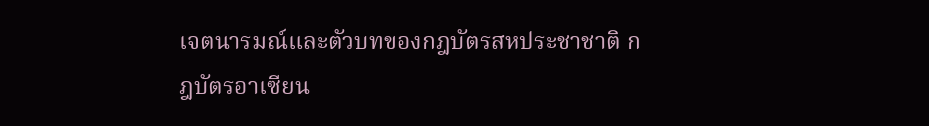เจตนารมณ์และตัวบทของกฎบัตรสหประชาชาติ กฎบัตรอาเซียน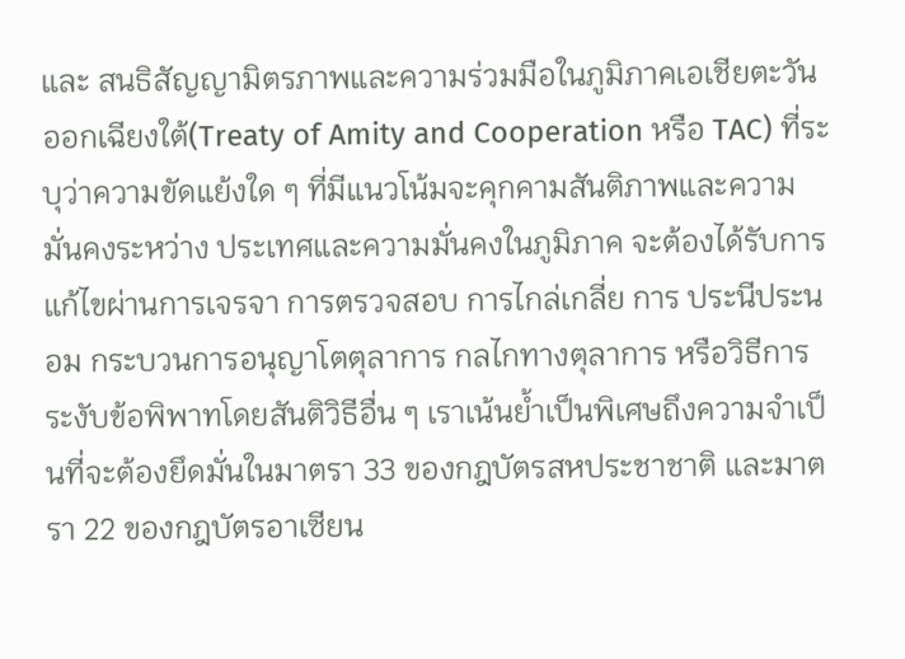และ สนธิสัญญามิตรภาพและความร่วมมือในภูมิภาคเอเชียตะวันออกเฉียงใต้(Treaty of Amity and Cooperation หรือ TAC) ที่ระบุว่าความขัดแย้งใด ๆ ที่มีแนวโน้มจะคุกคามสันติภาพและความมั่นคงระหว่าง ประเทศและความมั่นคงในภูมิภาค จะต้องได้รับการแก้ไขผ่านการเจรจา การตรวจสอบ การไกล่เกลี่ย การ ประนีประนอม กระบวนการอนุญาโตตุลาการ กลไกทางตุลาการ หรือวิธีการระงับข้อพิพาทโดยสันติวิธีอื่น ๆ เราเน้นยํ้าเป็นพิเศษถึงความจําเป็นที่จะต้องยึดมั่นในมาตรา 33 ของกฎบัตรสหประชาชาติ และมาตรา 22 ของกฎบัตรอาเซียน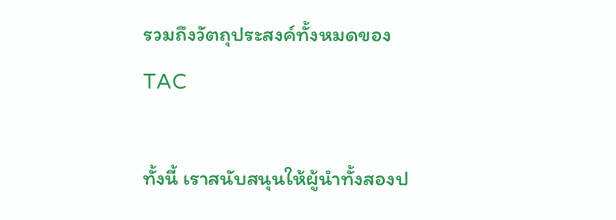รวมถึงวัตถุประสงค์ทั้งหมดของ TAC

ทั้งนี้ เราสนับสนุนให้ผู้นําทั้งสองป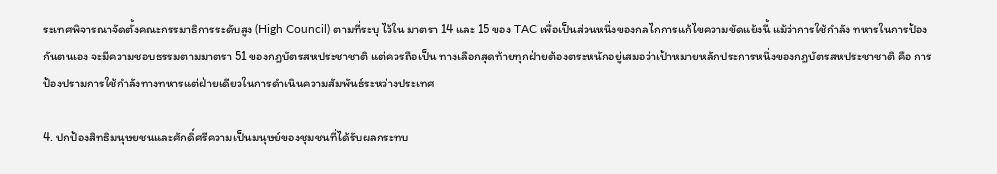ระเทศพิจารณาจัดตั้งคณะกรรมาธิการระดับสูง (High Council) ตามที่ระบุ ไว้ใน มาตรา 14 และ 15 ของ TAC เพื่อเป็นส่วนหนึ่งของกลไกการแก้ไขความขัดแย้งนี้ แม้ว่าการใช้กําลัง ทหารในการป้องกันตนเอง จะมีความชอบธรรมตามมาตรา 51 ของกฎบัตรสหประชาชาติ แต่ควรถือเป็น ทางเลือกสุดท้ายทุกฝ่ายต้องตระหนักอยู่เสมอว่าเป้าหมายหลักประการหนึ่งของกฎบัตรสหประชาชาติ คือ การ ป้องปรามการใช้กําลังทางทหารแต่ฝ่ายเดียวในการดําเนินความสัมพันธ์ระหว่างประเทศ

4. ปกป้องสิทธิมนุษยชนและศักดิ์ศรีความเป็นมนุษย์ของชุมชนที่ได้รับผลกระทบ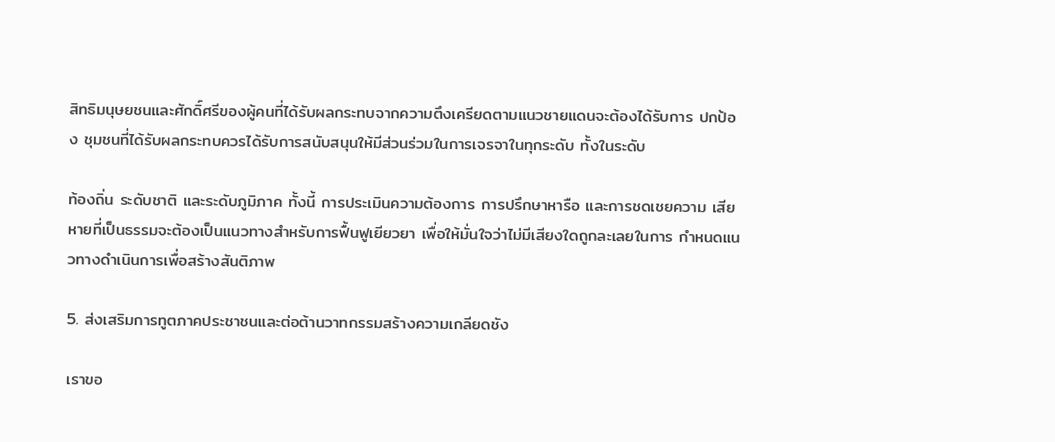สิทธิมนุษยชนและศักดิ์ศรีของผู้คนที่ได้รับผลกระทบจากความตึงเครียดตามแนวชายแดนจะต้องได้รับการ ปกป้อง ชุมชนที่ได้รับผลกระทบควรได้รับการสนับสนุนให้มีส่วนร่วมในการเจรจาในทุกระดับ ทั้งในระดับ

ท้องถิ่น ระดับชาติ และระดับภูมิภาค ทั้งนี้ การประเมินความต้องการ การปรึกษาหารือ และการชดเชยความ เสียหายที่เป็นธรรมจะต้องเป็นแนวทางสําหรับการฟื้นฟูเยียวยา เพื่อให้มั่นใจว่าไม่มีเสียงใดถูกละเลยในการ กําหนดแนวทางดําเนินการเพื่อสร้างสันติภาพ

5. ส่งเสริมการทูตภาคประชาชนและต่อต้านวาทกรรมสร้างความเกลียดชัง

เราขอ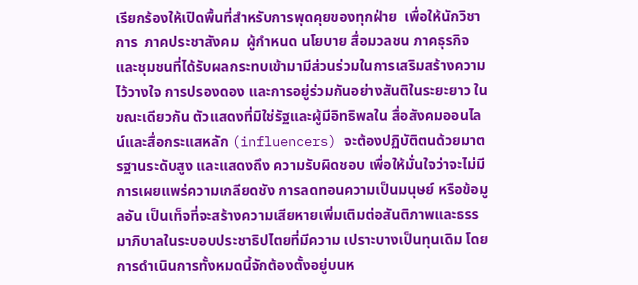เรียกร้องให้เปิดพื้นที่สําหรับการพุดคุยของทุกฝ่าย  เพื่อให้นักวิชาการ  ภาคประชาสังคม  ผู้กําหนด นโยบาย สื่อมวลชน ภาคธุรกิจ และชุมชนที่ได้รับผลกระทบเข้ามามีส่วนร่วมในการเสริมสร้างความไว้วางใจ การปรองดอง และการอยู่ร่วมกันอย่างสันติในระยะยาว ในขณะเดียวกัน ตัวแสดงที่มิใช่รัฐและผู้มีอิทธิพลใน สื่อสังคมออนไลน์และสื่อกระแสหลัก (influencers) จะต้องปฏิบัติตนด้วยมาตรฐานระดับสูง และแสดงถึง ความรับผิดชอบ เพื่อให้มั่นใจว่าจะไม่มีการเผยแพร่ความเกลียดชัง การลดทอนความเป็นมนุษย์ หรือข้อมูลอัน เป็นเท็จที่จะสร้างความเสียหายเพิ่มเติมต่อสันติภาพและธรรมาภิบาลในระบอบประชาธิปไตยที่มีความ เปราะบางเป็นทุนเดิม โดยการดําเนินการทั้งหมดนี้จักต้องตั้งอยู่บนห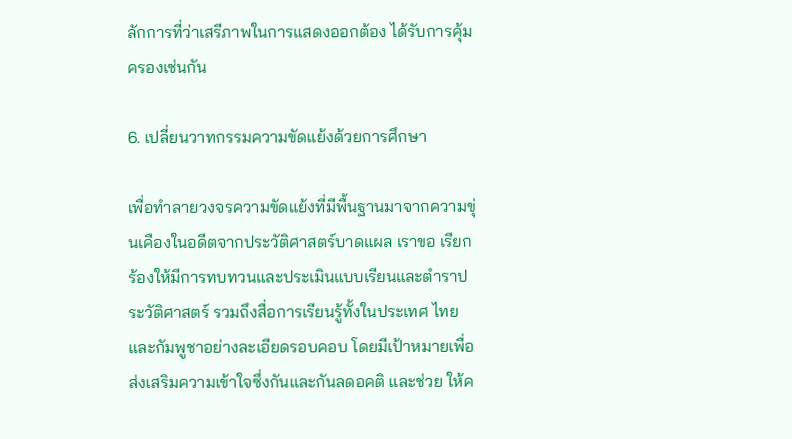ลักการที่ว่าเสรีภาพในการแสดงออกต้อง ได้รับการคุ้มครองเช่นกัน

6. เปลี่ยนวาทกรรมความขัดแย้งด้วยการศึกษา

เพื่อทําลายวงจรความขัดแย้งที่มีพื้นฐานมาจากความขุ่นเคืองในอดีตจากประวัติศาสตร์บาดแผล เราขอ เรียกร้องให้มีการทบทวนและประเมินแบบเรียนและตําราประวัติศาสตร์ รวมถึงสื่อการเรียนรู้ทั้งในประเทศ ไทยและกัมพูชาอย่างละเอียดรอบคอบ โดยมีเป้าหมายเพื่อส่งเสริมความเข้าใจซึ่งกันและกันลดอคติ และช่วย ให้ค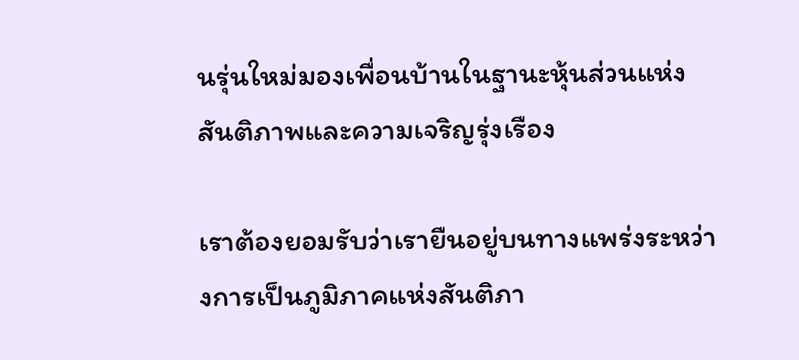นรุ่นใหม่มองเพื่อนบ้านในฐานะหุ้นส่วนแห่งสันติภาพและความเจริญรุ่งเรือง

เราต้องยอมรับว่าเรายืนอยู่บนทางแพร่งระหว่างการเป็นภูมิภาคแห่งสันติภา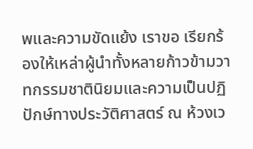พและความขัดแย้ง เราขอ เรียกร้องให้เหล่าผู้นําทั้งหลายก้าวข้ามวาทกรรมชาตินิยมและความเป็นปฏิปักษ์ทางประวัติศาสตร์ ณ ห้วงเว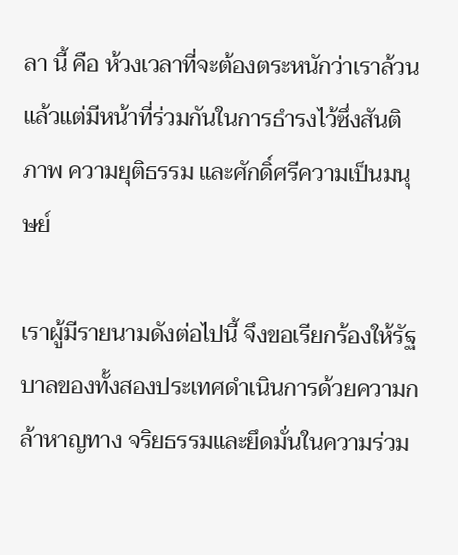ลา นี้ คือ ห้วงเวลาที่จะต้องตระหนักว่าเราล้วนแล้วแต่มีหน้าที่ร่วมกันในการธํารงไว้ซึ่งสันติภาพ ความยุติธรรม และศักดิ์ศรีความเป็นมนุษย์

เราผู้มีรายนามดังต่อไปนี้ จึงขอเรียกร้องให้รัฐบาลของทั้งสองประเทศดําเนินการด้วยความกล้าหาญทาง จริยธรรมและยึดมั่นในความร่วม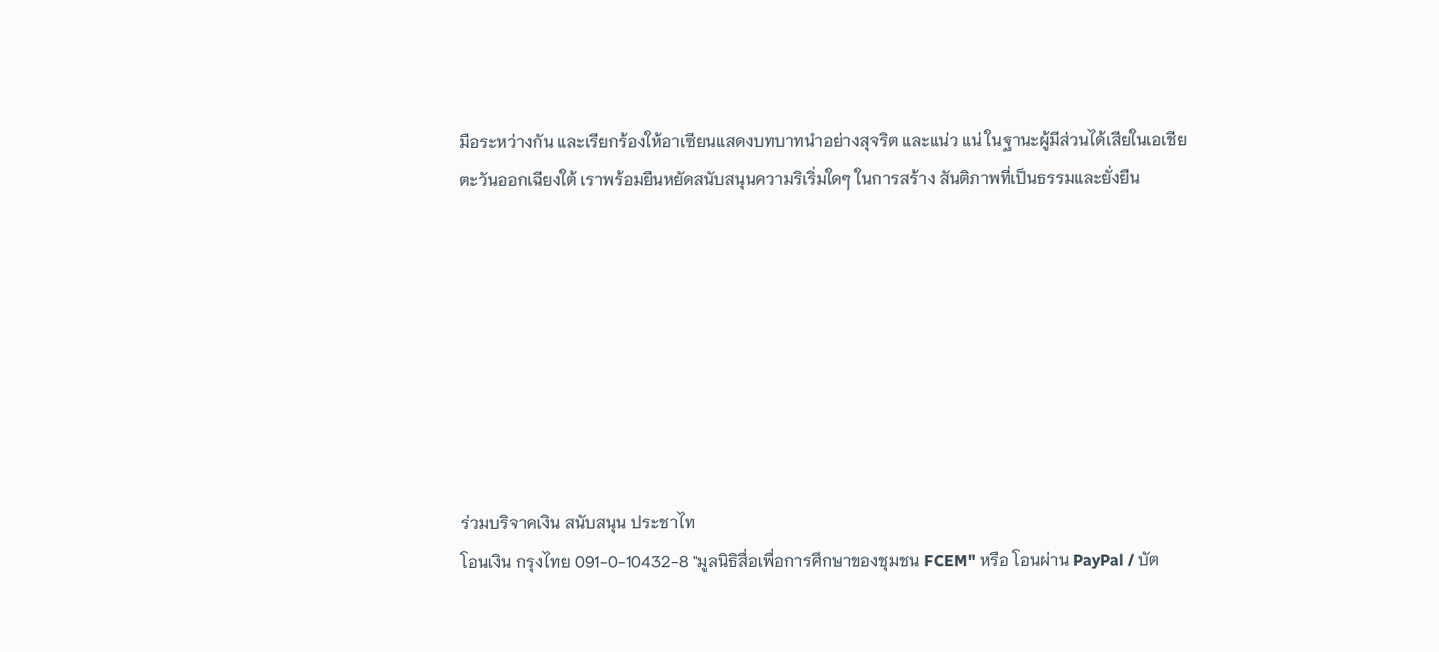มือระหว่างกัน และเรียกร้องให้อาเซียนแสดงบทบาทนําอย่างสุจริต และแน่ว แน่ ในฐานะผู้มีส่วนได้เสียในเอเชียตะวันออกเฉียงใต้ เราพร้อมยืนหยัดสนับสนุนความริเริ่มใดๆ ในการสร้าง สันติภาพที่เป็นธรรมและยั่งยืน








ร่วมบริจาคเงิน สนับสนุน ประชาไท
โอนเงิน กรุงไทย 091-0-10432-8 "มูลนิธิสื่อเพื่อการศึกษาของชุมชน FCEM" หรือ โอนผ่าน PayPal / บัต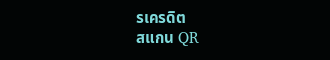รเครดิต
สแกน QR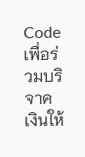Code เพื่อร่วมบริจาคเงินให้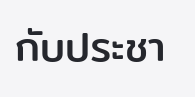กับประชา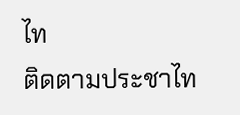ไท
ติดตามประชาไท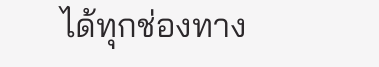ได้ทุกช่องทาง